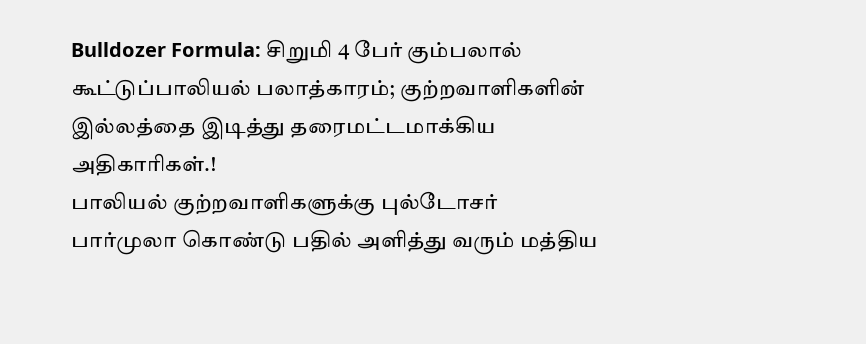Bulldozer Formula: சிறுமி 4 பேர் கும்பலால் கூட்டுப்பாலியல் பலாத்காரம்; குற்றவாளிகளின் இல்லத்தை இடித்து தரைமட்டமாக்கிய அதிகாரிகள்.!
பாலியல் குற்றவாளிகளுக்கு புல்டோசர் பார்முலா கொண்டு பதில் அளித்து வரும் மத்திய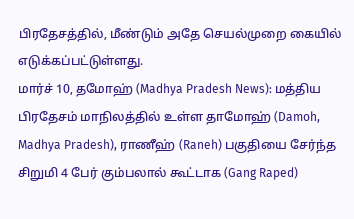பிரதேசத்தில், மீண்டும் அதே செயல்முறை கையில் எடுக்கப்பட்டுள்ளது.
மார்ச் 10, தமோஹ் (Madhya Pradesh News): மத்திய பிரதேசம் மாநிலத்தில் உள்ள தாமோஹ் (Damoh, Madhya Pradesh), ராணீஹ் (Raneh) பகுதியை சேர்ந்த சிறுமி 4 பேர் கும்பலால் கூட்டாக (Gang Raped)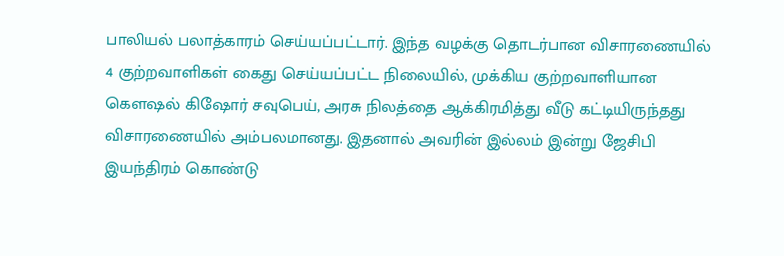பாலியல் பலாத்காரம் செய்யப்பட்டார். இந்த வழக்கு தொடர்பான விசாரணையில் 4 குற்றவாளிகள் கைது செய்யப்பட்ட நிலையில், முக்கிய குற்றவாளியான கௌஷல் கிஷோர் சவுபெய், அரசு நிலத்தை ஆக்கிரமித்து வீடு கட்டியிருந்தது விசாரணையில் அம்பலமானது. இதனால் அவரின் இல்லம் இன்று ஜேசிபி இயந்திரம் கொண்டு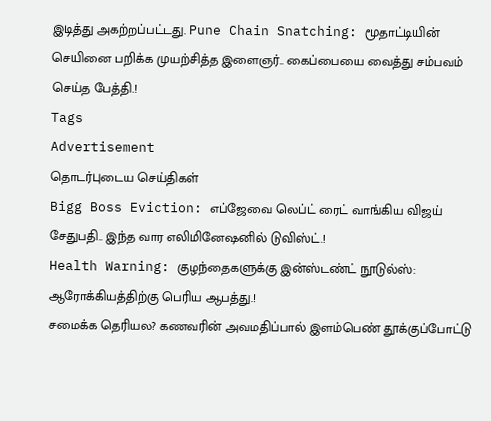இடித்து அகற்றப்பட்டது. Pune Chain Snatching: மூதாட்டியின் செயினை பறிக்க முயற்சித்த இளைஞர்.. கைப்பையை வைத்து சம்பவம் செய்த பேத்தி.!
Tags
Advertisement
தொடர்புடைய செய்திகள்
Bigg Boss Eviction: எப்ஜேவை லெப்ட் ரைட் வாங்கிய விஜய் சேதுபதி.. இந்த வார எலிமினேஷனில் டுவிஸ்ட்.!
Health Warning: குழந்தைகளுக்கு இன்ஸ்டண்ட் நூடுல்ஸ்: ஆரோக்கியத்திற்கு பெரிய ஆபத்து.!
சமைக்க தெரியல? கணவரின் அவமதிப்பால் இளம்பெண் தூக்குப்போட்டு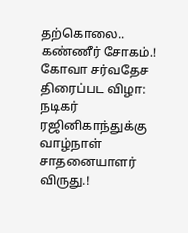தற்கொலை.. கண்ணீர் சோகம்.!
கோவா சர்வதேச திரைப்பட விழா: நடிகர் ரஜினிகாந்துக்கு வாழ்நாள் சாதனையாளர் விருது.!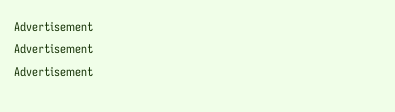Advertisement
Advertisement
Advertisement